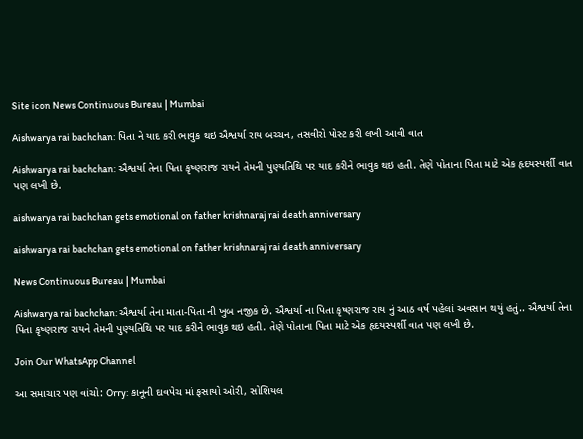Site icon News Continuous Bureau | Mumbai

Aishwarya rai bachchan: પિતા ને યાદ કરી ભાવુક થઇ ઐશ્વર્યા રાય બચ્ચન, તસવીરો પોસ્ટ કરી લખી આવી વાત

Aishwarya rai bachchan: ઐશ્વર્યા તેના પિતા કૃષ્ણરાજ રાયને તેમની પુણ્યતિથિ પર યાદ કરીને ભાવુક થઇ હતી. તેણે પોતાના પિતા માટે એક હૃદયસ્પર્શી વાત પણ લખી છે.

aishwarya rai bachchan gets emotional on father krishnaraj rai death anniversary

aishwarya rai bachchan gets emotional on father krishnaraj rai death anniversary

News Continuous Bureau | Mumbai

Aishwarya rai bachchan: ઐશ્વર્યા તેના માતા-પિતા ની ખુબ નજીક છે. ઐશ્વર્યા ના પિતા કૃષ્ણરાજ રાય નું આઠ વર્ષ પહેલાં અવસાન થયું હતું.. ઐશ્વર્યા તેના પિતા કૃષ્ણરાજ રાયને તેમની પુણ્યતિથિ પર યાદ કરીને ભાવુક થઇ હતી. તેણે પોતાના પિતા માટે એક હૃદયસ્પર્શી વાત પણ લખી છે.

Join Our WhatsApp Channel

આ સમાચાર પણ વાંચો: Orry: કાનૂની દાવપેચ માં ફસાયો ઓરી, સોશિયલ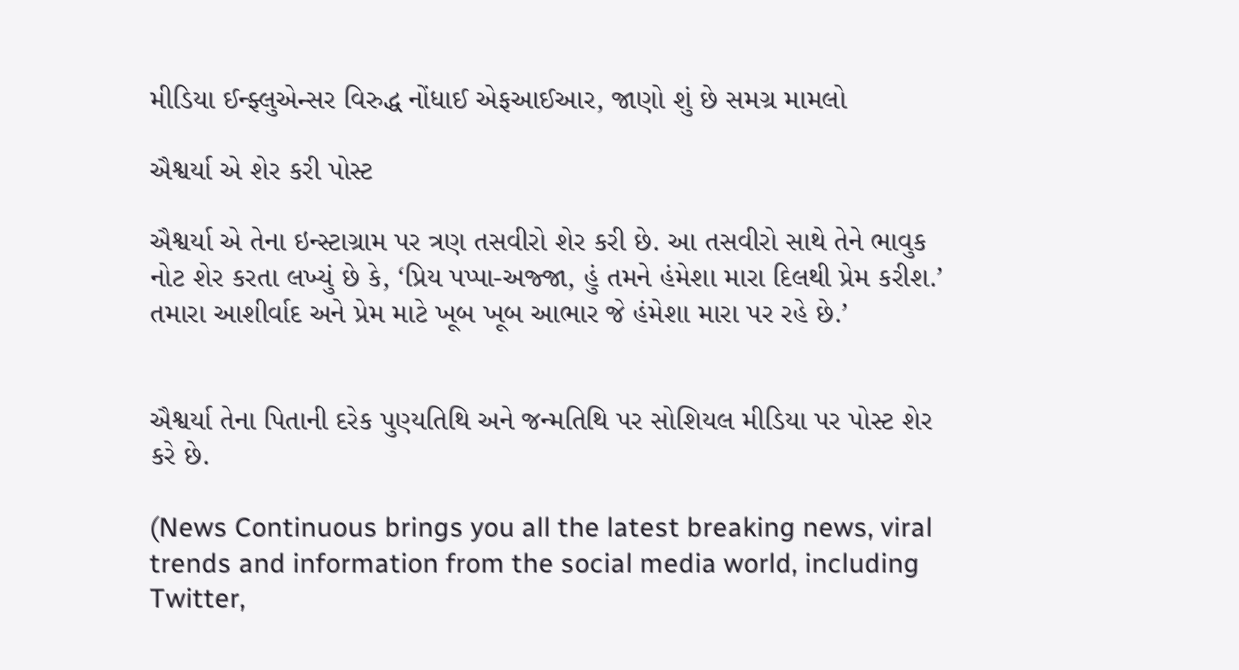મીડિયા ઈન્ફ્લુએન્સર વિરુદ્ધ નોંધાઈ એફઆઈઆર, જાણો શું છે સમગ્ર મામલો

ઐશ્વર્યા એ શેર કરી પોસ્ટ

ઐશ્વર્યા એ તેના ઇન્સ્ટાગ્રામ પર ત્રણ તસવીરો શેર કરી છે. આ તસવીરો સાથે તેને ભાવુક નોટ શેર કરતા લખ્યું છે કે, ‘પ્રિય પપ્પા-અજ્જા, હું તમને હંમેશા મારા દિલથી પ્રેમ કરીશ.’ તમારા આશીર્વાદ અને પ્રેમ માટે ખૂબ ખૂબ આભાર જે હંમેશા મારા પર રહે છે.’


ઐશ્વર્યા તેના પિતાની દરેક પુણ્યતિથિ અને જન્મતિથિ પર સોશિયલ મીડિયા પર પોસ્ટ શેર કરે છે.

(News Continuous brings you all the latest breaking news, viral trends and information from the social media world, including Twitter,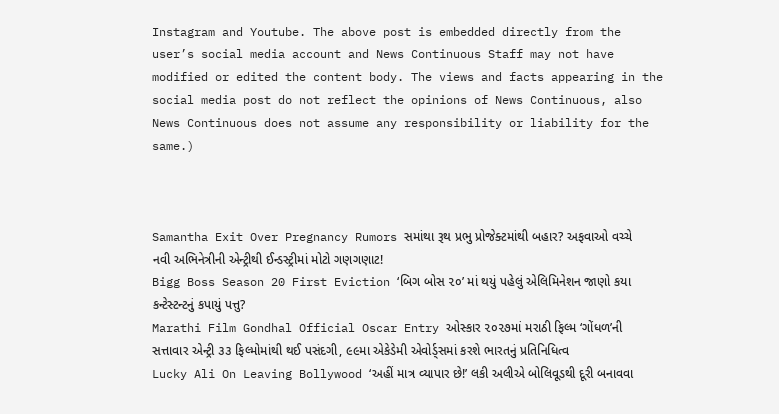Instagram and Youtube. The above post is embedded directly from the user’s social media account and News Continuous Staff may not have modified or edited the content body. The views and facts appearing in the social media post do not reflect the opinions of News Continuous, also News Continuous does not assume any responsibility or liability for the same.)



Samantha Exit Over Pregnancy Rumors સમાંથા રૂથ પ્રભુ પ્રોજેક્ટમાંથી બહાર? અફવાઓ વચ્ચે નવી અભિનેત્રીની એન્ટ્રીથી ઈન્ડસ્ટ્રીમાં મોટો ગણગણાટ!
Bigg Boss Season 20 First Eviction ‘બિગ બોસ ૨૦’ માં થયું પહેલું એલિમિનેશન જાણો કયા કન્ટેસ્ટન્ટનું કપાયું પત્તુ?
Marathi Film Gondhal Official Oscar Entry ઓસ્કાર ૨૦૨૭માં મરાઠી ફિલ્મ ‘ગોંધળ’ની સત્તાવાર એન્ટ્રી ૩૩ ફિલ્મોમાંથી થઈ પસંદગી, ૯૯મા એકેડેમી એવોર્ડ્સમાં કરશે ભારતનું પ્રતિનિધિત્વ
Lucky Ali On Leaving Bollywood ‘અહીં માત્ર વ્યાપાર છે!’ લકી અલીએ બોલિવૂડથી દૂરી બનાવવા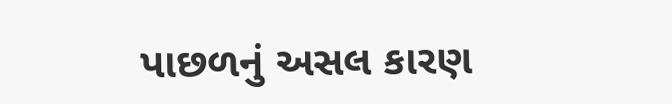પાછળનું અસલ કારણ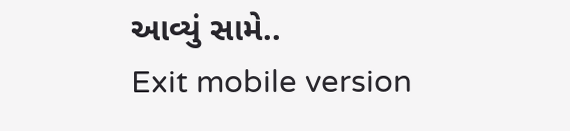આવ્યું સામે..
Exit mobile version